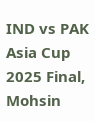IND vs PAK Asia Cup 2025 Final, Mohsin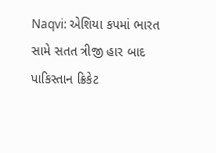Naqvi: એશિયા કપમાં ભારત સામે સતત ત્રીજી હાર બાદ પાકિસ્તાન ક્રિકેટ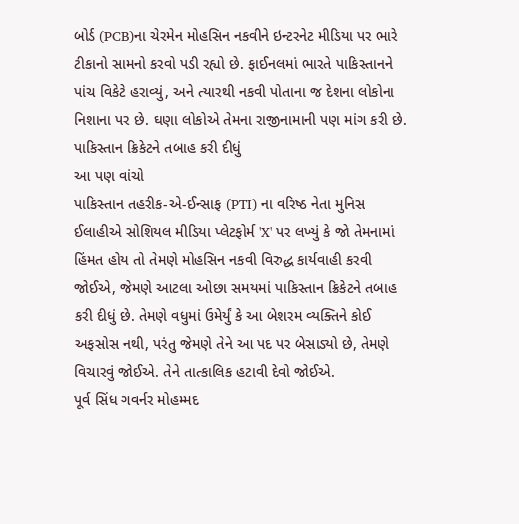બોર્ડ (PCB)ના ચેરમેન મોહસિન નકવીને ઇન્ટરનેટ મીડિયા પર ભારે ટીકાનો સામનો કરવો પડી રહ્યો છે. ફાઈનલમાં ભારતે પાકિસ્તાનને પાંચ વિકેટે હરાવ્યું, અને ત્યારથી નકવી પોતાના જ દેશના લોકોના નિશાના પર છે. ઘણા લોકોએ તેમના રાજીનામાની પણ માંગ કરી છે.
પાકિસ્તાન ક્રિકેટને તબાહ કરી દીધું
આ પણ વાંચો
પાકિસ્તાન તહરીક-એ-ઈન્સાફ (PTI) ના વરિષ્ઠ નેતા મુનિસ ઈલાહીએ સોશિયલ મીડિયા પ્લેટફોર્મ 'X' પર લખ્યું કે જો તેમનામાં હિંમત હોય તો તેમણે મોહસિન નકવી વિરુદ્ધ કાર્યવાહી કરવી જોઈએ, જેમણે આટલા ઓછા સમયમાં પાકિસ્તાન ક્રિકેટને તબાહ કરી દીધું છે. તેમણે વધુમાં ઉમેર્યું કે આ બેશરમ વ્યક્તિને કોઈ અફસોસ નથી, પરંતુ જેમણે તેને આ પદ પર બેસાડ્યો છે, તેમણે વિચારવું જોઈએ. તેને તાત્કાલિક હટાવી દેવો જોઈએ.
પૂર્વ સિંધ ગવર્નર મોહમ્મદ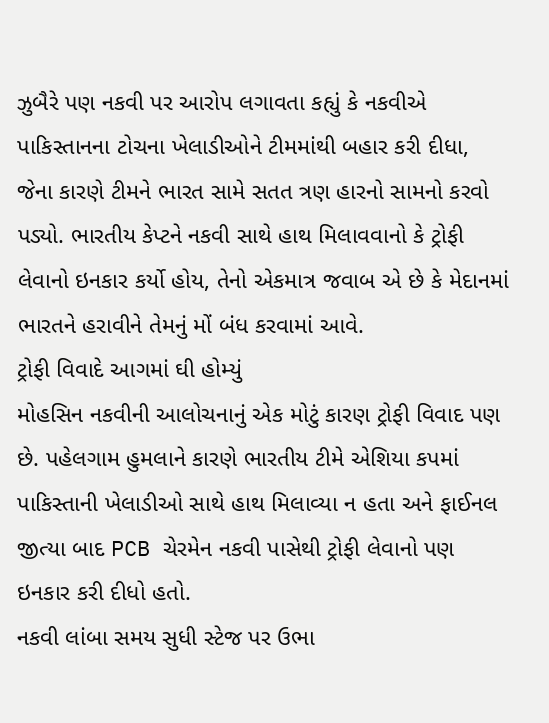ઝુબૈરે પણ નકવી પર આરોપ લગાવતા કહ્યું કે નકવીએ પાકિસ્તાનના ટોચના ખેલાડીઓને ટીમમાંથી બહાર કરી દીધા, જેના કારણે ટીમને ભારત સામે સતત ત્રણ હારનો સામનો કરવો પડ્યો. ભારતીય કેપ્ટને નકવી સાથે હાથ મિલાવવાનો કે ટ્રોફી લેવાનો ઇનકાર કર્યો હોય, તેનો એકમાત્ર જવાબ એ છે કે મેદાનમાં ભારતને હરાવીને તેમનું મોં બંધ કરવામાં આવે.
ટ્રોફી વિવાદે આગમાં ઘી હોમ્યું
મોહસિન નકવીની આલોચનાનું એક મોટું કારણ ટ્રોફી વિવાદ પણ છે. પહેલગામ હુમલાને કારણે ભારતીય ટીમે એશિયા કપમાં પાકિસ્તાની ખેલાડીઓ સાથે હાથ મિલાવ્યા ન હતા અને ફાઈનલ જીત્યા બાદ PCB ચેરમેન નકવી પાસેથી ટ્રોફી લેવાનો પણ ઇનકાર કરી દીધો હતો.
નકવી લાંબા સમય સુધી સ્ટેજ પર ઉભા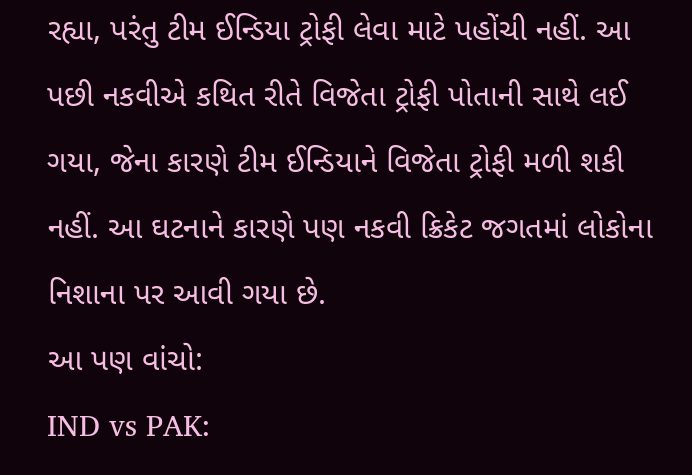રહ્યા, પરંતુ ટીમ ઈન્ડિયા ટ્રોફી લેવા માટે પહોંચી નહીં. આ પછી નકવીએ કથિત રીતે વિજેતા ટ્રોફી પોતાની સાથે લઈ ગયા, જેના કારણે ટીમ ઈન્ડિયાને વિજેતા ટ્રોફી મળી શકી નહીં. આ ઘટનાને કારણે પણ નકવી ક્રિકેટ જગતમાં લોકોના નિશાના પર આવી ગયા છે.
આ પણ વાંચો:
IND vs PAK: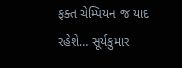ફક્ત ચેમ્પિયન જ યાદ રહેશે… સૂર્યકુમાર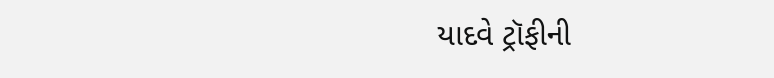યાદવે ટ્રૉફીની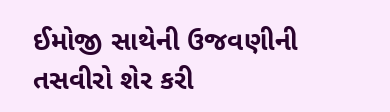ઈમોજી સાથેની ઉજવણીની તસવીરો શેર કરી